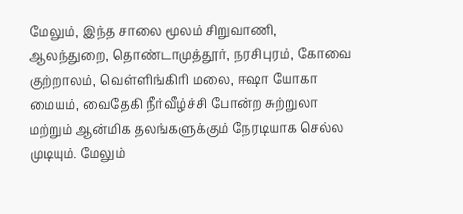மேலும், இந்த சாலை மூலம் சிறுவாணி, ஆலந்துறை, தொண்டாமுத்தூர், நரசிபுரம், கோவை குற்றாலம், வெள்ளிங்கிரி மலை, ஈஷா யோகா மையம், வைதேகி நீர்வீழ்ச்சி போன்ற சுற்றுலா மற்றும் ஆன்மிக தலங்களுக்கும் நேரடியாக செல்ல முடியும். மேலும்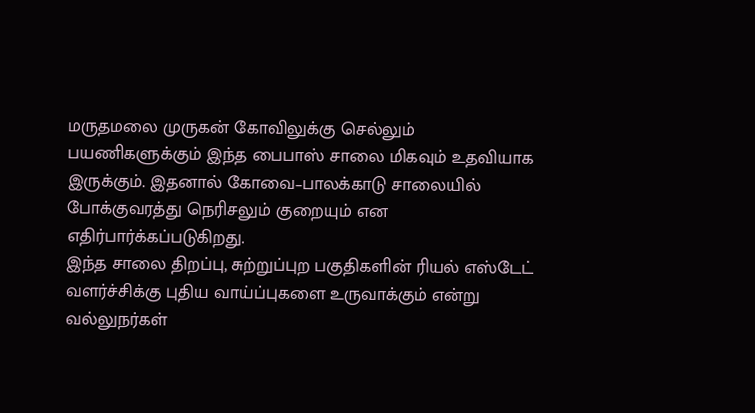மருதமலை முருகன் கோவிலுக்கு செல்லும் பயணிகளுக்கும் இந்த பைபாஸ் சாலை மிகவும் உதவியாக இருக்கும். இதனால் கோவை–பாலக்காடு சாலையில் போக்குவரத்து நெரிசலும் குறையும் என எதிர்பார்க்கப்படுகிறது.
இந்த சாலை திறப்பு, சுற்றுப்புற பகுதிகளின் ரியல் எஸ்டேட் வளர்ச்சிக்கு புதிய வாய்ப்புகளை உருவாக்கும் என்று வல்லுநர்கள்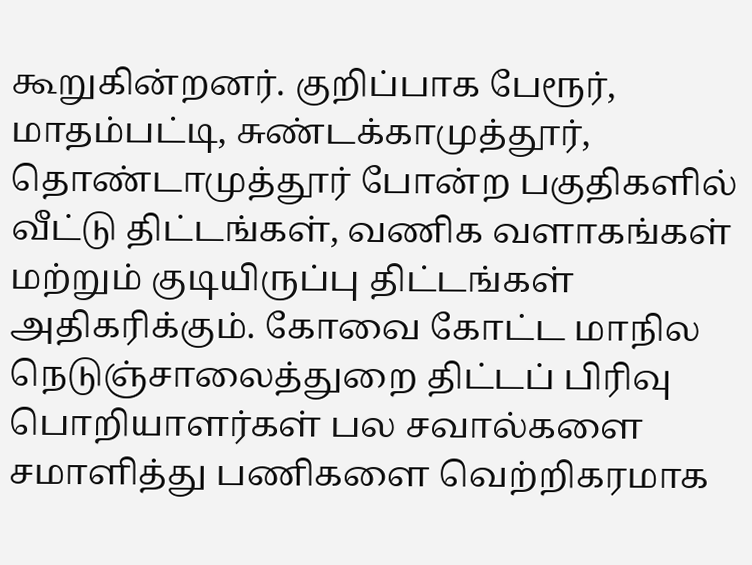கூறுகின்றனர். குறிப்பாக பேரூர், மாதம்பட்டி, சுண்டக்காமுத்தூர், தொண்டாமுத்தூர் போன்ற பகுதிகளில் வீட்டு திட்டங்கள், வணிக வளாகங்கள் மற்றும் குடியிருப்பு திட்டங்கள் அதிகரிக்கும். கோவை கோட்ட மாநில நெடுஞ்சாலைத்துறை திட்டப் பிரிவு பொறியாளர்கள் பல சவால்களை சமாளித்து பணிகளை வெற்றிகரமாக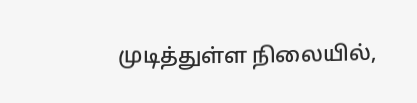முடித்துள்ள நிலையில்,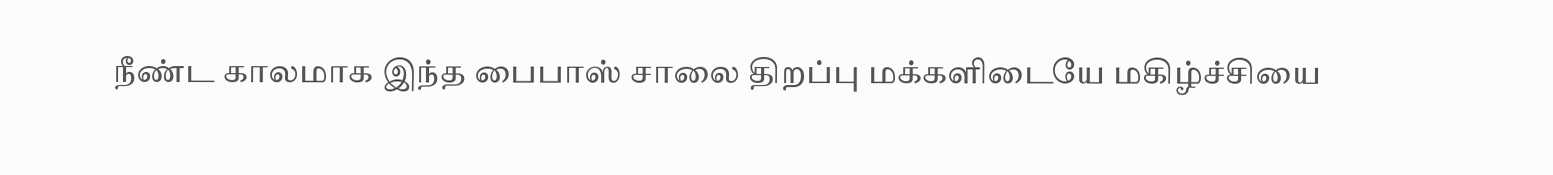நீண்ட காலமாக இந்த பைபாஸ் சாலை திறப்பு மக்களிடையே மகிழ்ச்சியை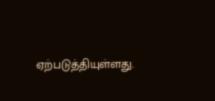ஏற்படுத்தியுள்ளது.